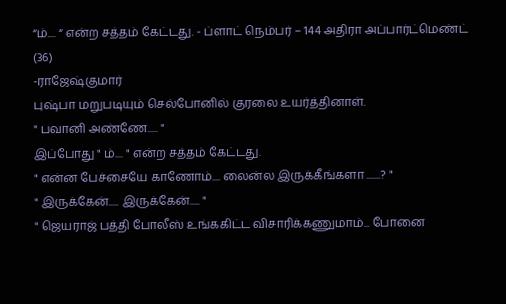“ம்.... “ என்ற சத்தம் கேட்டது. - ப்ளாட் நெம்பர் – 144 அதிரா அப்பார்ட்மெண்ட் (36)
-ராஜேஷ்குமார்
புஷ்பா மறுபடியும் செல்போனில் குரலை உயர்த்தினாள்.
" பவானி அண்ணே..... "
இப்போது " ம்.... " என்ற சத்தம் கேட்டது.
" என்ன பேச்சையே காணோம்.... லைன்ல இருக்கீங்களா .......? "
" இருக்கேன்..... இருக்கேன்..... "
" ஜெயராஜ் பத்தி போலீஸ் உங்ககிட்ட விசாரிக்கணுமாம்... போனை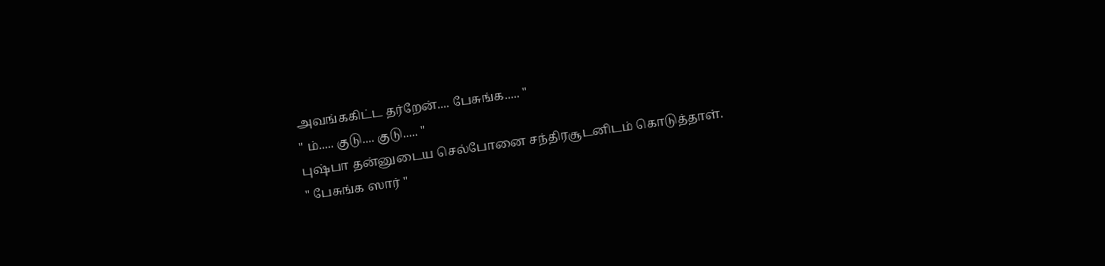அவங்ககிட்ட தர்றேன்.... பேசுங்க..... "
" ம்..... குடு.... குடு..... "
புஷ்பா தன்னுடைய செல்போனை சந்திரசூடனிடம் கொடுத்தாள்.
" பேசுங்க ஸார் "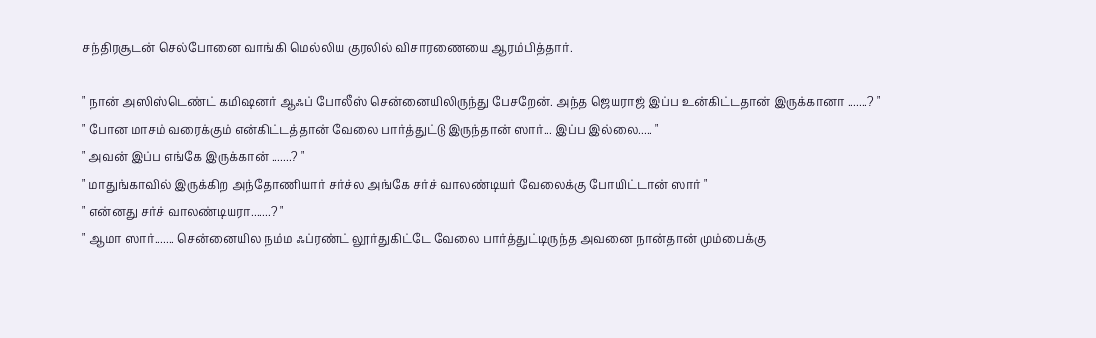சந்திரசூடன் செல்போனை வாங்கி மெல்லிய குரலில் விசாரணையை ஆரம்பித்தார்.

" நான் அஸிஸ்டெண்ட் கமிஷனர் ஆஃப் போலீஸ் சென்னையிலிருந்து பேசறேன். அந்த ஜெயராஜ் இப்ப உன்கிட்டதான் இருக்கானா .......? "
" போன மாசம் வரைக்கும் என்கிட்டத்தான் வேலை பார்த்துட்டு இருந்தான் ஸார்... இப்ப இல்லை..... "
" அவன் இப்ப எங்கே இருக்கான் .......? "
" மாதுங்காவில் இருக்கிற அந்தோணியார் சர்ச்ல அங்கே சர்ச் வாலண்டியர் வேலைக்கு போயிட்டான் ஸார் "
" என்னது சர்ச் வாலண்டியரா.......? "
" ஆமா ஸார்....... சென்னையில நம்ம ஃப்ரண்ட் லூர்துகிட்டே வேலை பார்த்துட்டிருந்த அவனை நான்தான் மும்பைக்கு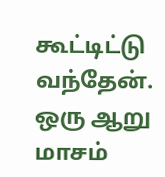கூட்டிட்டு வந்தேன். ஒரு ஆறு மாசம்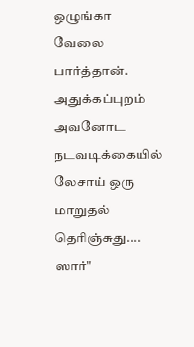ஒழுங்கா வேலை பார்த்தான். அதுக்கப்புறம் அவனோட நடவடிக்கையில் லேசாய் ஒரு மாறுதல் தெரிஞ்சுது.... ஸார்"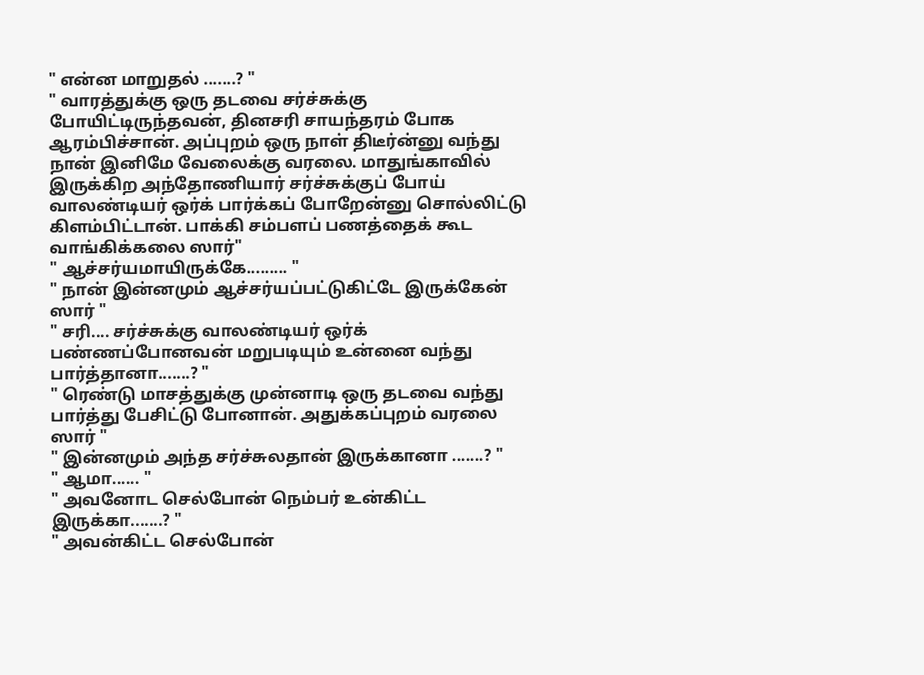" என்ன மாறுதல் .......? "
" வாரத்துக்கு ஒரு தடவை சர்ச்சுக்கு போயிட்டிருந்தவன், தினசரி சாயந்தரம் போக ஆரம்பிச்சான். அப்புறம் ஒரு நாள் திடீர்ன்னு வந்து நான் இனிமே வேலைக்கு வரலை. மாதுங்காவில் இருக்கிற அந்தோணியார் சர்ச்சுக்குப் போய் வாலண்டியர் ஒர்க் பார்க்கப் போறேன்னு சொல்லிட்டு கிளம்பிட்டான். பாக்கி சம்பளப் பணத்தைக் கூட வாங்கிக்கலை ஸார்"
" ஆச்சர்யமாயிருக்கே......... "
" நான் இன்னமும் ஆச்சர்யப்பட்டுகிட்டே இருக்கேன் ஸார் "
" சரி.... சர்ச்சுக்கு வாலண்டியர் ஒர்க் பண்ணப்போனவன் மறுபடியும் உன்னை வந்து பார்த்தானா.......? "
" ரெண்டு மாசத்துக்கு முன்னாடி ஒரு தடவை வந்து பார்த்து பேசிட்டு போனான். அதுக்கப்புறம் வரலை ஸார் "
" இன்னமும் அந்த சர்ச்சுலதான் இருக்கானா .......? "
" ஆமா...... "
" அவனோட செல்போன் நெம்பர் உன்கிட்ட இருக்கா.......? "
" அவன்கிட்ட செல்போன்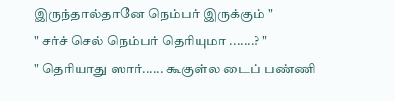இருந்தால்தானே நெம்பர் இருக்கும் "
" சர்ச் செல் நெம்பர் தெரியுமா .......? "
" தெரியாது ஸார்...... கூகுள்ல டைப் பண்ணி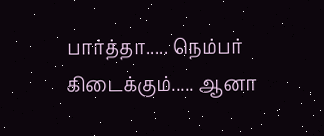பார்த்தா..... நெம்பர் கிடைக்கும்..... ஆனா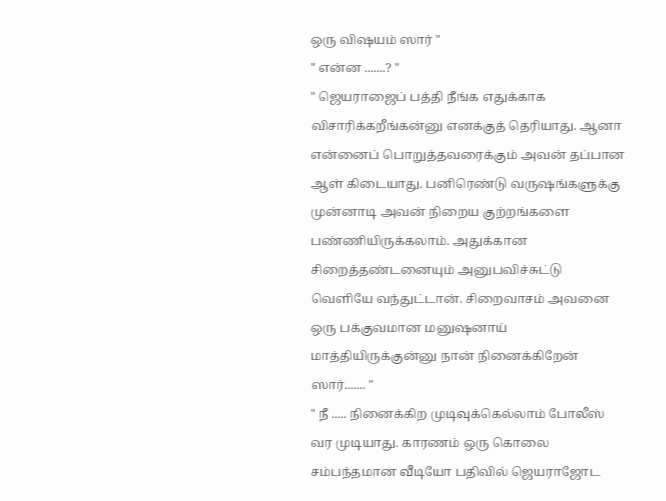ஒரு விஷயம் ஸார் "
" என்ன .......? "
" ஜெயராஜைப் பத்தி நீங்க எதுக்காக விசாரிக்கறீங்கன்னு எனக்குத் தெரியாது. ஆனா என்னைப் பொறுத்தவரைக்கும் அவன் தப்பான ஆள் கிடையாது. பனிரெண்டு வருஷங்களுக்கு முன்னாடி அவன் நிறைய குற்றங்களை பண்ணியிருக்கலாம். அதுக்கான சிறைத்தண்டனையும் அனுபவிச்சுட்டு வெளியே வந்துட்டான். சிறைவாசம் அவனை ஒரு பக்குவமான மனுஷனாய் மாத்தியிருக்குன்னு நான் நினைக்கிறேன் ஸார்....... "
" நீ ..... நினைக்கிற முடிவுக்கெல்லாம் போலீஸ் வர முடியாது. காரணம் ஒரு கொலை சம்பந்தமான வீடியோ பதிவில் ஜெயராஜோட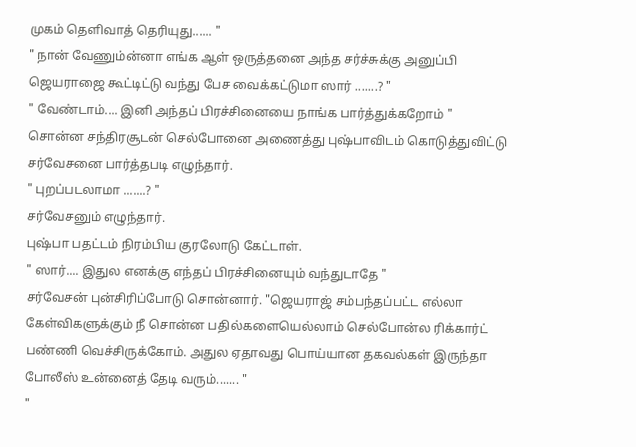முகம் தெளிவாத் தெரியுது...... "
" நான் வேணும்ன்னா எங்க ஆள் ஒருத்தனை அந்த சர்ச்சுக்கு அனுப்பி ஜெயராஜை கூட்டிட்டு வந்து பேச வைக்கட்டுமா ஸார் .......? "
" வேண்டாம்.... இனி அந்தப் பிரச்சினையை நாங்க பார்த்துக்கறோம் " சொன்ன சந்திரசூடன் செல்போனை அணைத்து புஷ்பாவிடம் கொடுத்துவிட்டு சர்வேசனை பார்த்தபடி எழுந்தார்.
" புறப்படலாமா .......? "
சர்வேசனும் எழுந்தார்.
புஷ்பா பதட்டம் நிரம்பிய குரலோடு கேட்டாள்.
" ஸார்.... இதுல எனக்கு எந்தப் பிரச்சினையும் வந்துடாதே "
சர்வேசன் புன்சிரிப்போடு சொன்னார். "ஜெயராஜ் சம்பந்தப்பட்ட எல்லா கேள்விகளுக்கும் நீ சொன்ன பதில்களையெல்லாம் செல்போன்ல ரிக்கார்ட் பண்ணி வெச்சிருக்கோம். அதுல ஏதாவது பொய்யான தகவல்கள் இருந்தா போலீஸ் உன்னைத் தேடி வரும்....... "
"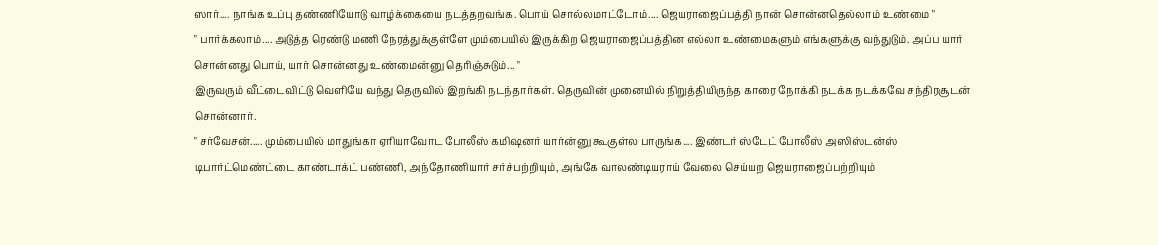ஸார்.... நாங்க உப்பு தண்ணியோடு வாழ்க்கையை நடத்தறவங்க. பொய் சொல்லமாட்டோம்.... ஜெயராஜைப்பத்தி நான் சொன்னதெல்லாம் உண்மை "
" பார்க்கலாம்.... அடுத்த ரெண்டு மணி நேரத்துக்குள்ளே மும்பையில் இருக்கிற ஜெயராஜைப்பத்தின எல்லா உண்மைகளும் எங்களுக்கு வந்துடும். அப்ப யார் சொன்னது பொய், யார் சொன்னது உண்மைன்னு தெரிஞ்சுடும்... "
இருவரும் வீட்டைவிட்டு வெளியே வந்து தெருவில் இறங்கி நடந்தார்கள். தெருவின் முனையில் நிறுத்தியிருந்த காரை நோக்கி நடக்க நடக்கவே சந்திரசூடன் சொன்னார்.
" சர்வேசன்..... மும்பையில் மாதுங்கா ஏரியாவோட போலீஸ் கமிஷனர் யார்ன்னு கூகுள்ல பாருங்க.... இண்டர் ஸ்டேட் போலீஸ் அஸிஸ்டன்ஸ் டிபார்ட்மெண்ட்டை காண்டாக்ட் பண்ணி, அந்தோணியார் சர்ச்பற்றியும், அங்கே வாலண்டியராய் வேலை செய்யற ஜெயராஜைப்பற்றியும்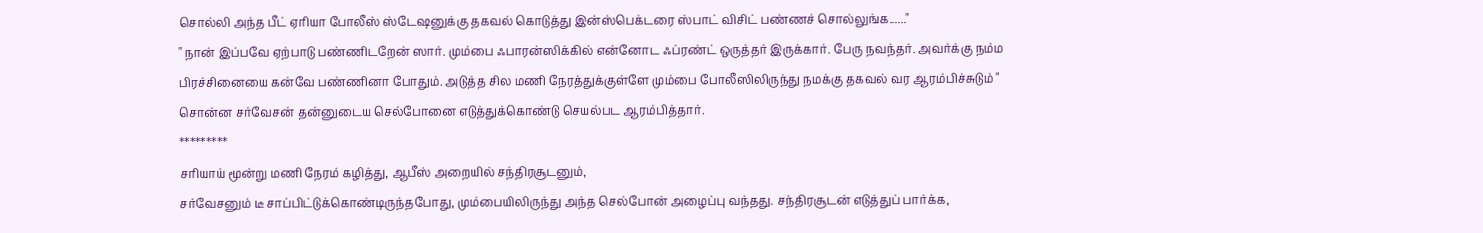சொல்லி அந்த பீட் ஏரியா போலீஸ் ஸ்டேஷனுக்கு தகவல் கொடுத்து இன்ஸ்பெக்டரை ஸ்பாட் விசிட் பண்ணச் சொல்லுங்க......"
" நான் இப்பவே ஏற்பாடு பண்ணிடறேன் ஸார். மும்பை ஃபாரன்ஸிக்கில் என்னோட ஃப்ரண்ட் ஒருத்தர் இருக்கார். பேரு நவந்தர். அவர்க்கு நம்ம பிரச்சினையை கன்வே பண்ணினா போதும். அடுத்த சில மணி நேரத்துக்குள்ளே மும்பை போலீஸிலிருந்து நமக்கு தகவல் வர ஆரம்பிச்சுடும் "
சொன்ன சர்வேசன் தன்னுடைய செல்போனை எடுத்துக்கொண்டு செயல்பட ஆரம்பித்தார்.
*********
சரியாய் மூன்று மணி நேரம் கழித்து, ஆபீஸ் அறையில் சந்திரசூடனும்,
சர்வேசனும் டீ சாப்பிட்டுக்கொண்டிருந்தபோது, மும்பையிலிருந்து அந்த செல்போன் அழைப்பு வந்தது. சந்திரசூடன் எடுத்துப் பார்க்க,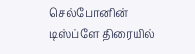செல்போனின் டிஸ்ப்ளே திரையில்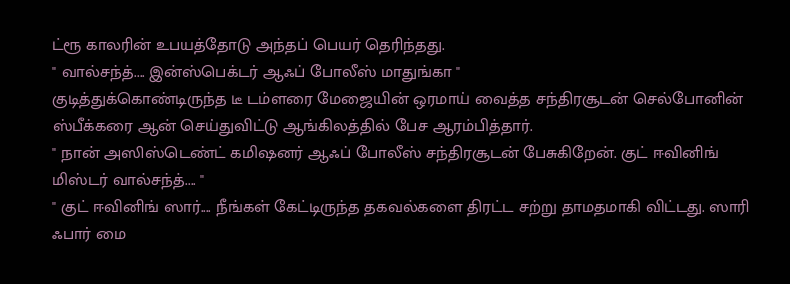ட்ரூ காலரின் உபயத்தோடு அந்தப் பெயர் தெரிந்தது.
" வால்சந்த்.... இன்ஸ்பெக்டர் ஆஃப் போலீஸ் மாதுங்கா "
குடித்துக்கொண்டிருந்த டீ டம்ளரை மேஜையின் ஒரமாய் வைத்த சந்திரசூடன் செல்போனின் ஸ்பீக்கரை ஆன் செய்துவிட்டு ஆங்கிலத்தில் பேச ஆரம்பித்தார்.
" நான் அஸிஸ்டெண்ட் கமிஷனர் ஆஃப் போலீஸ் சந்திரசூடன் பேசுகிறேன். குட் ஈவினிங் மிஸ்டர் வால்சந்த்.... "
" குட் ஈவினிங் ஸார்.... நீங்கள் கேட்டிருந்த தகவல்களை திரட்ட சற்று தாமதமாகி விட்டது. ஸாரி ஃபார் மை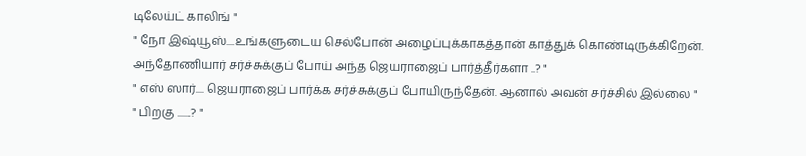டிலேய்ட் காலிங் "
" நோ இஷ்யூஸ்....உங்களுடைய செல்போன் அழைப்புக்காகத்தான் காத்துக் கொண்டிருக்கிறேன். அந்தோணியார் சர்ச்சுக்குப் போய் அந்த ஜெயராஜைப் பார்த்தீர்களா ..? "
" எஸ் ஸார்.... ஜெயராஜைப் பார்க்க சர்ச்சுக்குப் போயிருந்தேன். ஆனால் அவன் சர்ச்சில் இல்லை "
" பிறகு .......? "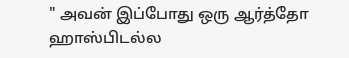" அவன் இப்போது ஒரு ஆர்த்தோ ஹாஸ்பிடல்ல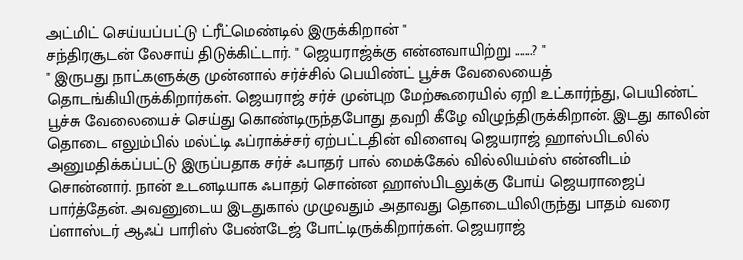அட்மிட் செய்யப்பட்டு ட்ரீட்மெண்டில் இருக்கிறான் "
சந்திரசூடன் லேசாய் திடுக்கிட்டார். " ஜெயராஜ்க்கு என்னவாயிற்று .......? "
" இருபது நாட்களுக்கு முன்னால் சர்ச்சில் பெயிண்ட் பூச்சு வேலையைத் தொடங்கியிருக்கிறார்கள். ஜெயராஜ் சர்ச் முன்புற மேற்கூரையில் ஏறி உட்கார்ந்து, பெயிண்ட் பூச்சு வேலையைச் செய்து கொண்டிருந்தபோது தவறி கீழே விழுந்திருக்கிறான். இடது காலின் தொடை எலும்பில் மல்ட்டி ஃப்ராக்ச்சர் ஏற்பட்டதின் விளைவு ஜெயராஜ் ஹாஸ்பிடலில் அனுமதிக்கப்பட்டு இருப்பதாக சர்ச் ஃபாதர் பால் மைக்கேல் வில்லியம்ஸ் என்னிடம் சொன்னார். நான் உடனடியாக ஃபாதர் சொன்ன ஹாஸ்பிடலுக்கு போய் ஜெயராஜைப் பார்த்தேன். அவனுடைய இடதுகால் முழுவதும் அதாவது தொடையிலிருந்து பாதம் வரை ப்ளாஸ்டர் ஆஃப் பாரிஸ் பேண்டேஜ் போட்டிருக்கிறார்கள். ஜெயராஜ்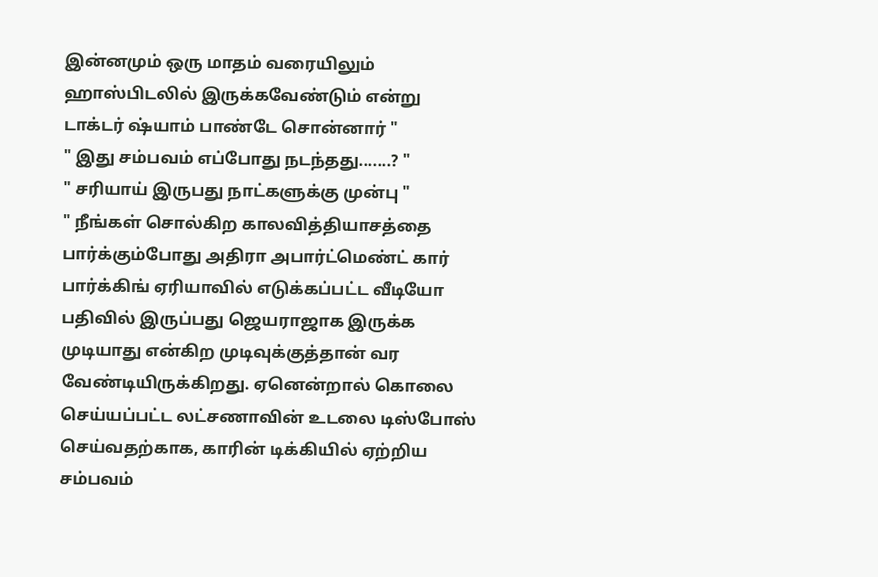இன்னமும் ஒரு மாதம் வரையிலும் ஹாஸ்பிடலில் இருக்கவேண்டும் என்று டாக்டர் ஷ்யாம் பாண்டே சொன்னார் "
" இது சம்பவம் எப்போது நடந்தது.......? "
" சரியாய் இருபது நாட்களுக்கு முன்பு "
" நீங்கள் சொல்கிற காலவித்தியாசத்தை பார்க்கும்போது அதிரா அபார்ட்மெண்ட் கார் பார்க்கிங் ஏரியாவில் எடுக்கப்பட்ட வீடியோ பதிவில் இருப்பது ஜெயராஜாக இருக்க முடியாது என்கிற முடிவுக்குத்தான் வர வேண்டியிருக்கிறது. ஏனென்றால் கொலை செய்யப்பட்ட லட்சணாவின் உடலை டிஸ்போஸ் செய்வதற்காக, காரின் டிக்கியில் ஏற்றிய சம்பவம்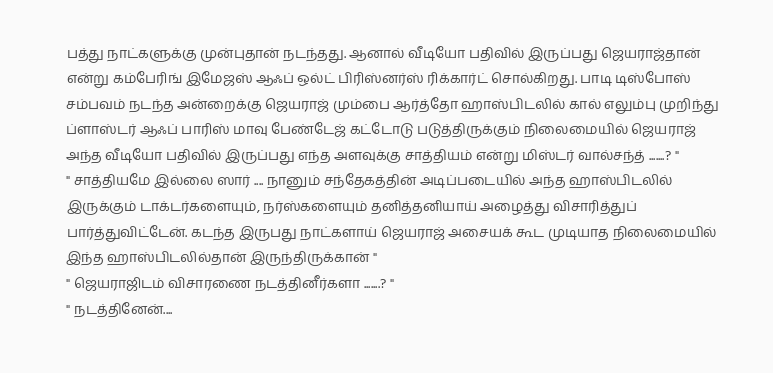பத்து நாட்களுக்கு முன்புதான் நடந்தது. ஆனால் வீடியோ பதிவில் இருப்பது ஜெயராஜ்தான் என்று கம்பேரிங் இமேஜஸ் ஆஃப் ஒல்ட் பிரிஸ்னர்ஸ் ரிக்கார்ட் சொல்கிறது. பாடி டிஸ்போஸ் சம்பவம் நடந்த அன்றைக்கு ஜெயராஜ் மும்பை ஆர்த்தோ ஹாஸ்பிடலில் கால் எலும்பு முறிந்து ப்ளாஸ்டர் ஆஃப் பாரிஸ் மாவு பேண்டேஜ் கட்டோடு படுத்திருக்கும் நிலைமையில் ஜெயராஜ் அந்த வீடியோ பதிவில் இருப்பது எந்த அளவுக்கு சாத்தியம் என்று மிஸ்டர் வால்சந்த் .......? "
" சாத்தியமே இல்லை ஸார் .... நானும் சந்தேகத்தின் அடிப்படையில் அந்த ஹாஸ்பிடலில் இருக்கும் டாக்டர்களையும், நர்ஸ்களையும் தனித்தனியாய் அழைத்து விசாரித்துப் பார்த்துவிட்டேன். கடந்த இருபது நாட்களாய் ஜெயராஜ் அசையக் கூட முடியாத நிலைமையில் இந்த ஹாஸ்பிடலில்தான் இருந்திருக்கான் "
" ஜெயராஜிடம் விசாரணை நடத்தினீர்களா .......? "
" நடத்தினேன்....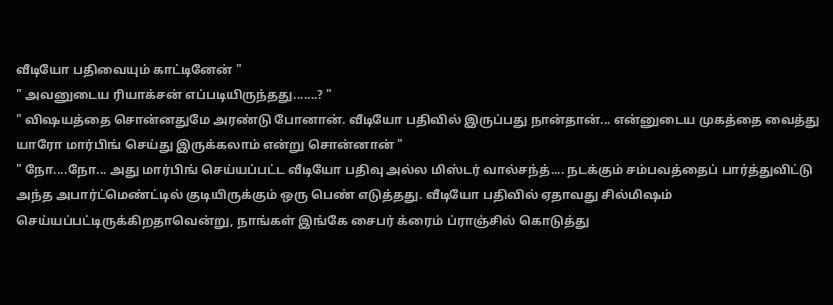வீடியோ பதிவையும் காட்டினேன் "
" அவனுடைய ரியாக்சன் எப்படியிருந்தது.......? "
" விஷயத்தை சொன்னதுமே அரண்டு போனான். வீடியோ பதிவில் இருப்பது நான்தான்... என்னுடைய முகத்தை வைத்து யாரோ மார்பிங் செய்து இருக்கலாம் என்று சொன்னான் "
" நோ....நோ... அது மார்பிங் செய்யப்பட்ட வீடியோ பதிவு அல்ல மிஸ்டர் வால்சந்த்.... நடக்கும் சம்பவத்தைப் பார்த்துவிட்டு அந்த அபார்ட்மெண்ட்டில் குடியிருக்கும் ஒரு பெண் எடுத்தது. வீடியோ பதிவில் ஏதாவது சில்மிஷம் செய்யப்பட்டிருக்கிறதாவென்று, நாங்கள் இங்கே சைபர் க்ரைம் ப்ராஞ்சில் கொடுத்து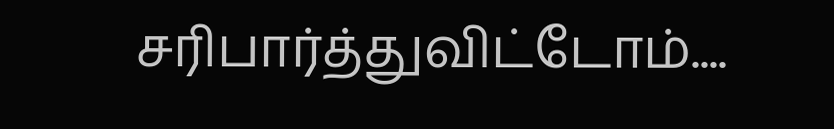சரிபார்த்துவிட்டோம்....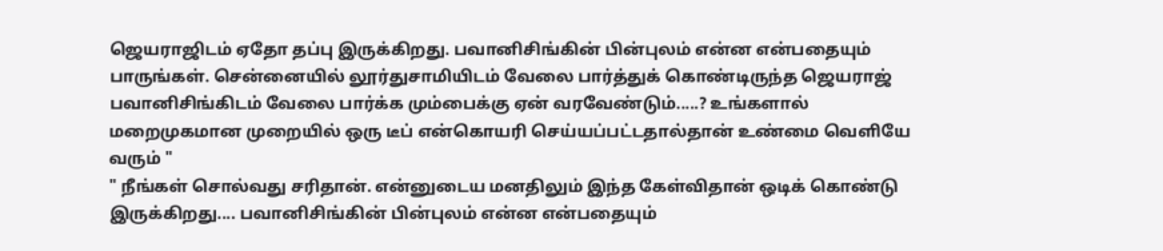ஜெயராஜிடம் ஏதோ தப்பு இருக்கிறது. பவானிசிங்கின் பின்புலம் என்ன என்பதையும் பாருங்கள். சென்னையில் லூர்துசாமியிடம் வேலை பார்த்துக் கொண்டிருந்த ஜெயராஜ் பவானிசிங்கிடம் வேலை பார்க்க மும்பைக்கு ஏன் வரவேண்டும்.....? உங்களால் மறைமுகமான முறையில் ஒரு டீப் என்கொயரி செய்யப்பட்டதால்தான் உண்மை வெளியே வரும் "
" நீங்கள் சொல்வது சரிதான். என்னுடைய மனதிலும் இந்த கேள்விதான் ஒடிக் கொண்டு இருக்கிறது.... பவானிசிங்கின் பின்புலம் என்ன என்பதையும்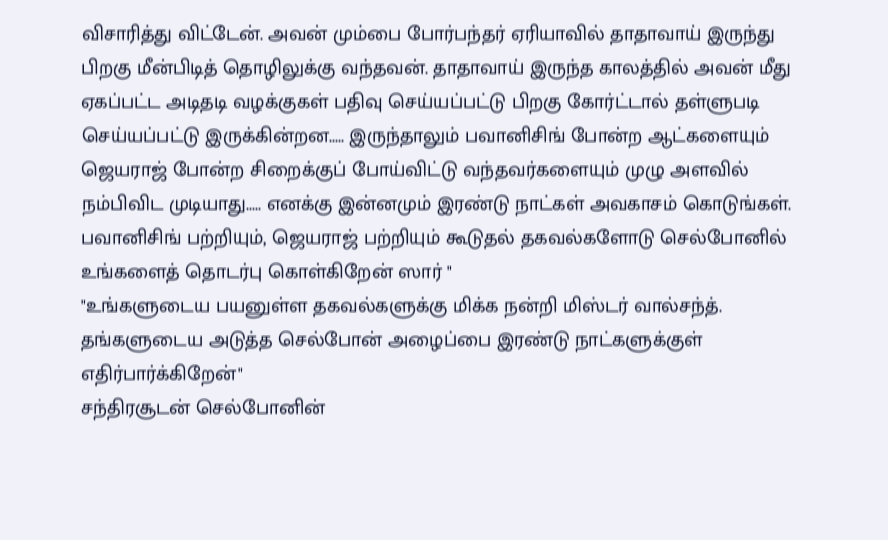விசாரித்து விட்டேன். அவன் மும்பை போர்பந்தர் ஏரியாவில் தாதாவாய் இருந்து பிறகு மீன்பிடித் தொழிலுக்கு வந்தவன். தாதாவாய் இருந்த காலத்தில் அவன் மீது ஏகப்பட்ட அடிதடி வழக்குகள் பதிவு செய்யப்பட்டு பிறகு கோர்ட்டால் தள்ளுபடி செய்யப்பட்டு இருக்கின்றன..... இருந்தாலும் பவானிசிங் போன்ற ஆட்களையும் ஜெயராஜ் போன்ற சிறைக்குப் போய்விட்டு வந்தவர்களையும் முழு அளவில் நம்பிவிட முடியாது..... எனக்கு இன்னமும் இரண்டு நாட்கள் அவகாசம் கொடுங்கள். பவானிசிங் பற்றியும், ஜெயராஜ் பற்றியும் கூடுதல் தகவல்களோடு செல்போனில் உங்களைத் தொடர்பு கொள்கிறேன் ஸார் "
"உங்களுடைய பயனுள்ள தகவல்களுக்கு மிக்க நன்றி மிஸ்டர் வால்சந்த். தங்களுடைய அடுத்த செல்போன் அழைப்பை இரண்டு நாட்களுக்குள் எதிர்பார்க்கிறேன்"
சந்திரசூடன் செல்போனின்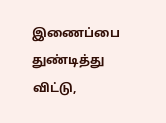இணைப்பை துண்டித்து விட்டு,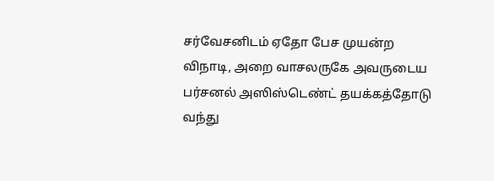சர்வேசனிடம் ஏதோ பேச முயன்ற விநாடி, அறை வாசலருகே அவருடைய பர்சனல் அஸிஸ்டெண்ட் தயக்கத்தோடு வந்து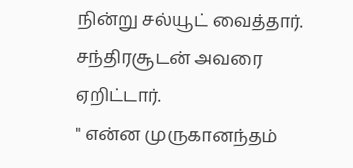நின்று சல்யூட் வைத்தார். சந்திரசூடன் அவரை ஏறிட்டார்.
" என்ன முருகானந்தம்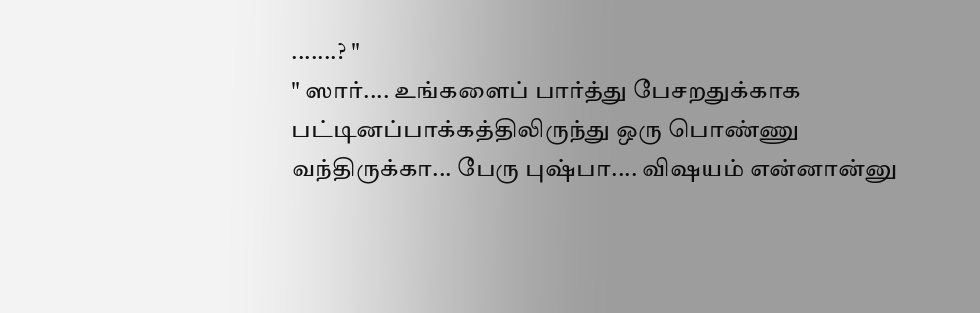.......? "
" ஸார்.... உங்களைப் பார்த்து பேசறதுக்காக பட்டினப்பாக்கத்திலிருந்து ஒரு பொண்ணு வந்திருக்கா... பேரு புஷ்பா.... விஷயம் என்னான்னு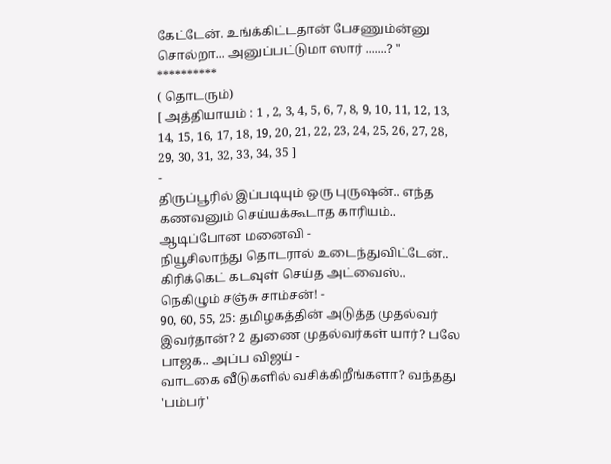கேட்டேன். உங்க்கிட்டதான் பேசணும்ன்னு சொல்றா... அனுப்பட்டுமா ஸார் .......? "
**********
( தொடரும்)
[ அத்தியாயம் : 1 , 2, 3, 4, 5, 6, 7, 8, 9, 10, 11, 12, 13, 14, 15, 16, 17, 18, 19, 20, 21, 22, 23, 24, 25, 26, 27, 28, 29, 30, 31, 32, 33, 34, 35 ]
-
திருப்பூரில் இப்படியும் ஒரு புருஷன்.. எந்த கணவனும் செய்யக்கூடாத காரியம்.. ஆடிப்போன மனைவி -
நியூசிலாந்து தொடரால் உடைந்துவிட்டேன்.. கிரிக்கெட் கடவுள் செய்த அட்வைஸ்.. நெகிழும் சஞ்சு சாம்சன்! -
90, 60, 55, 25: தமிழகத்தின் அடுத்த முதல்வர் இவர்தான்? 2 துணை முதல்வர்கள் யார்? பலே பாஜக.. அப்ப விஜய் -
வாடகை வீடுகளில் வசிக்கிறீங்களா? வந்தது 'பம்பர்'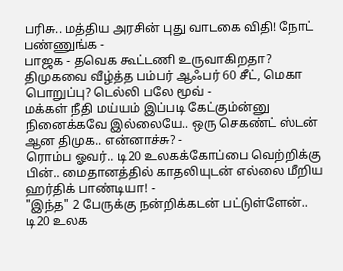பரிசு.. மத்திய அரசின் புது வாடகை விதி! நோட் பண்ணுங்க -
பாஜக - தவெக கூட்டணி உருவாகிறதா? திமுகவை வீழ்த்த பம்பர் ஆஃபர் 60 சீட், மெகா பொறுப்பு? டெல்லி பலே மூவ் -
மக்கள் நீதி மய்யம் இப்படி கேட்கும்ன்னு நினைக்கவே இல்லையே.. ஒரு செகண்ட் ஸ்டன் ஆன திமுக.. என்னாச்சு? -
ரொம்ப ஓவர்.. டி20 உலகக்கோப்பை வெற்றிக்கு பின்.. மைதானத்தில் காதலியுடன் எல்லை மீறிய ஹர்திக் பாண்டியா! -
"இந்த" 2 பேருக்கு நன்றிக்கடன் பட்டுள்ளேன்.. டி20 உலக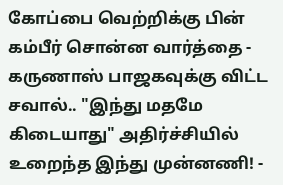கோப்பை வெற்றிக்கு பின் கம்பீர் சொன்ன வார்த்தை -
கருணாஸ் பாஜகவுக்கு விட்ட சவால்.. "இந்து மதமே கிடையாது" அதிர்ச்சியில் உறைந்த இந்து முன்னணி! -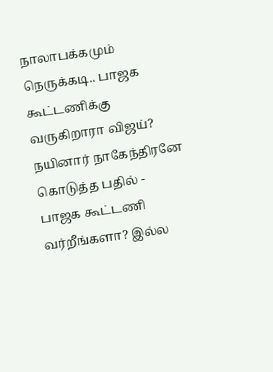நாலாபக்கமும் நெருக்கடி.. பாஜக கூட்டணிக்கு வருகிறாரா விஜய்? நயினார் நாகேந்திரனே கொடுத்த பதில் -
பாஜக கூட்டணி வர்றீங்களா? இல்ல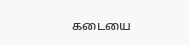கடையை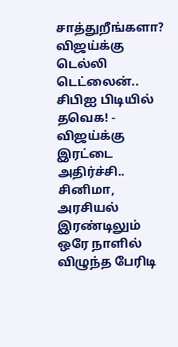சாத்துறீங்களா? விஜய்க்கு டெல்லி டெட்லைன்.. சிபிஐ பிடியில் தவெக! -
விஜய்க்கு இரட்டை அதிர்ச்சி.. சினிமா, அரசியல் இரண்டிலும் ஒரே நாளில் விழுந்த பேரிடி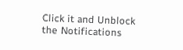Click it and Unblock the Notifications